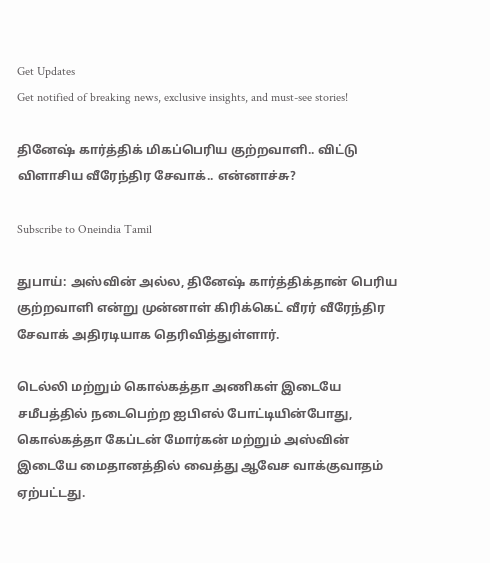Get Updates
Get notified of breaking news, exclusive insights, and must-see stories!

தினேஷ் கார்த்திக் மிகப்பெரிய குற்றவாளி.. விட்டு விளாசிய வீரேந்திர சேவாக்.. என்னாச்சு?

Subscribe to Oneindia Tamil

துபாய்: அஸ்வின் அல்ல, தினேஷ் கார்த்திக்தான் பெரிய குற்றவாளி என்று முன்னாள் கிரிக்கெட் வீரர் வீரேந்திர சேவாக் அதிரடியாக தெரிவித்துள்ளார்.

டெல்லி மற்றும் கொல்கத்தா அணிகள் இடையே சமீபத்தில் நடைபெற்ற ஐபிஎல் போட்டியின்போது, கொல்கத்தா கேப்டன் மோர்கன் மற்றும் அஸ்வின் இடையே மைதானத்தில் வைத்து ஆவேச வாக்குவாதம் ஏற்பட்டது.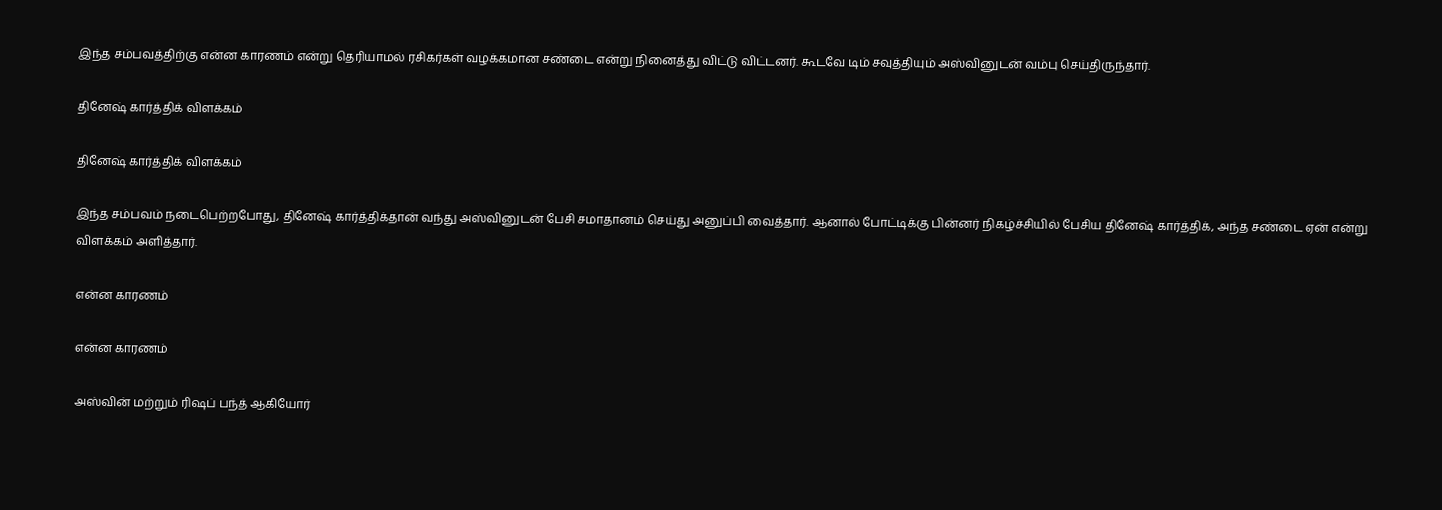இந்த சம்பவத்திற்கு என்ன காரணம் என்று தெரியாமல் ரசிகர்கள் வழக்கமான சண்டை என்று நினைத்து விட்டு விட்டனர். கூடவே டிம் சவுத்தியும் அஸ்வினுடன் வம்பு செய்திருந்தார்.

தினேஷ் கார்த்திக் விளக்கம்

தினேஷ் கார்த்திக் விளக்கம்

இந்த சம்பவம் நடைபெற்றபோது, தினேஷ் கார்த்திக்தான் வந்து அஸ்வினுடன் பேசி சமாதானம் செய்து அனுப்பி வைத்தார். ஆனால் போட்டிக்கு பின்னர் நிகழ்ச்சியில் பேசிய தினேஷ் கார்த்திக், அந்த சண்டை ஏன் என்று விளக்கம் அளித்தார்.

என்ன காரணம்

என்ன காரணம்

அஸ்வின் மற்றும் ரிஷப் பந்த் ஆகியோர்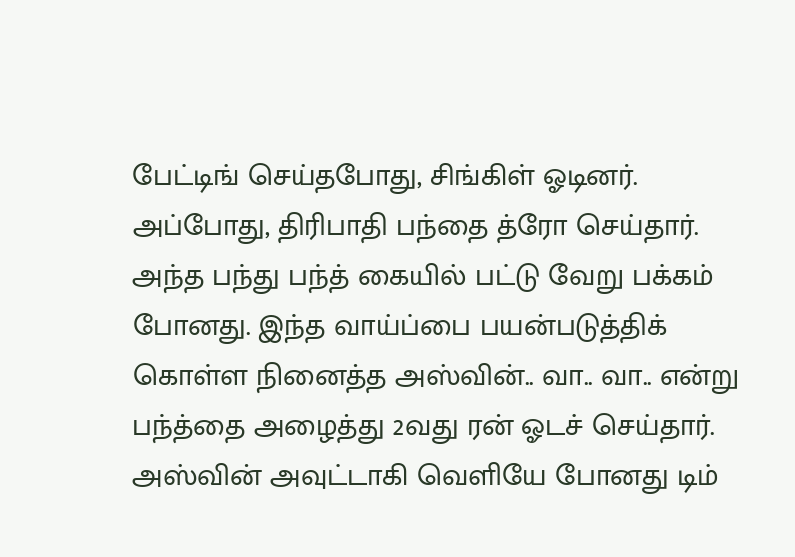பேட்டிங் செய்தபோது, சிங்கிள் ஓடினர். அப்போது, திரிபாதி பந்தை த்ரோ செய்தார். அந்த பந்து பந்த் கையில் பட்டு வேறு பக்கம் போனது. இந்த வாய்ப்பை பயன்படுத்திக் கொள்ள நினைத்த அஸ்வின்.. வா.. வா.. என்று பந்த்தை அழைத்து 2வது ரன் ஓடச் செய்தார். அஸ்வின் அவுட்டாகி வெளியே போனது டிம்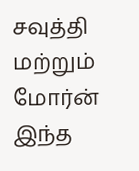சவுத்தி மற்றும் மோர்ன் இந்த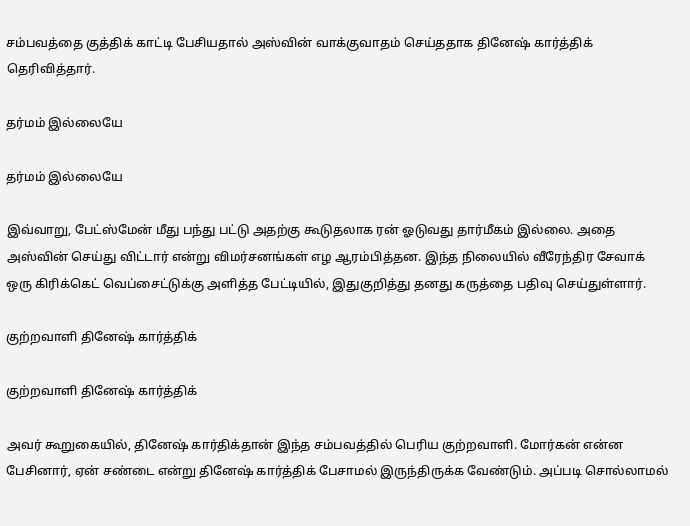சம்பவத்தை குத்திக் காட்டி பேசியதால் அஸ்வின் வாக்குவாதம் செய்ததாக தினேஷ் கார்த்திக் தெரிவித்தார்.

தர்மம் இல்லையே

தர்மம் இல்லையே

இவ்வாறு, பேட்ஸ்மேன் மீது பந்து பட்டு அதற்கு கூடுதலாக ரன் ஓடுவது தார்மீகம் இல்லை. அதை அஸ்வின் செய்து விட்டார் என்று விமர்சனங்கள் எழ ஆரம்பித்தன. இந்த நிலையில் வீரேந்திர சேவாக் ஒரு கிரிக்கெட் வெப்சைட்டுக்கு அளித்த பேட்டியில், இதுகுறித்து தனது கருத்தை பதிவு செய்துள்ளார்.

குற்றவாளி தினேஷ் கார்த்திக்

குற்றவாளி தினேஷ் கார்த்திக்

அவர் கூறுகையில், தினேஷ் கார்திக்தான் இந்த சம்பவத்தில் பெரிய குற்றவாளி. மோர்கன் என்ன பேசினார், ஏன் சண்டை என்று தினேஷ் கார்த்திக் பேசாமல் இருந்திருக்க வேண்டும். அப்படி சொல்லாமல்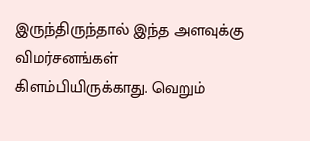இருந்திருந்தால் இந்த அளவுக்கு விமர்சனங்கள் கிளம்பியிருக்காது. வெறும்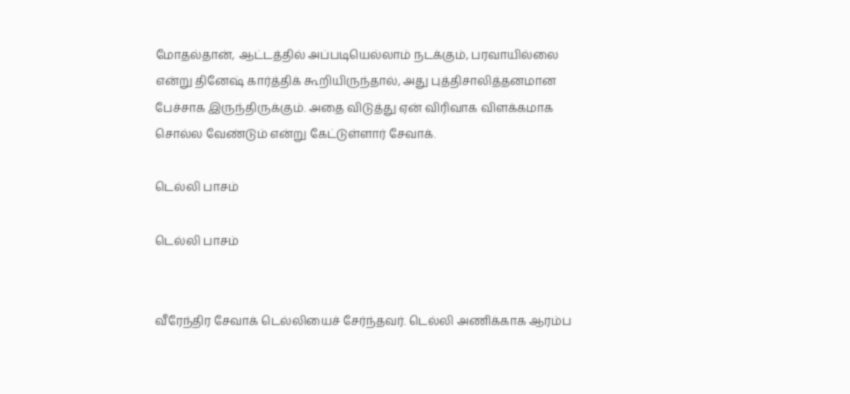மோதல்தான், ஆட்டத்தில் அப்படியெல்லாம் நடக்கும், பரவாயில்லை என்று தினேஷ் கார்த்திக் கூறியிருந்தால், அது புத்திசாலித்தனமான பேச்சாக இருந்திருக்கும். அதை விடுத்து ஏன் விரிவாக விளக்கமாக சொல்ல வேண்டும் என்று கேட்டுள்ளார் சேவாக்.

டெல்லி பாசம்

டெல்லி பாசம்


வீரேந்திர சேவாக் டெல்லியைச் சேர்ந்தவர். டெல்லி அணிக்காக ஆரம்ப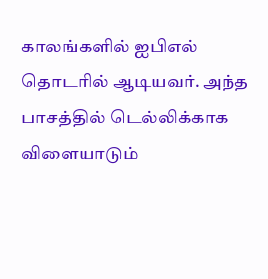காலங்களில் ஐபிஎல் தொடரில் ஆடியவர். அந்த பாசத்தில் டெல்லிக்காக விளையாடும்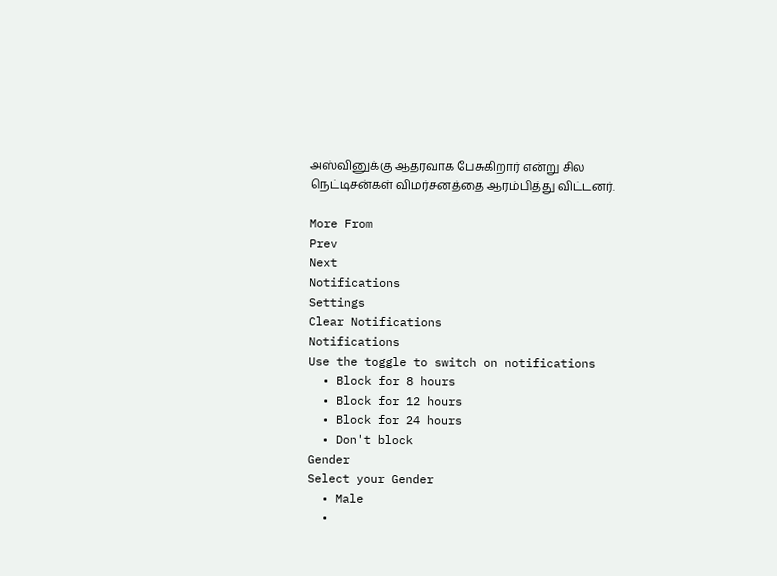அஸ்வினுக்கு ஆதரவாக பேசுகிறார் என்று சில நெட்டிசன்கள் விமர்சனத்தை ஆரம்பித்து விட்டனர்.

More From
Prev
Next
Notifications
Settings
Clear Notifications
Notifications
Use the toggle to switch on notifications
  • Block for 8 hours
  • Block for 12 hours
  • Block for 24 hours
  • Don't block
Gender
Select your Gender
  • Male
  •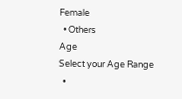Female
  • Others
Age
Select your Age Range
  •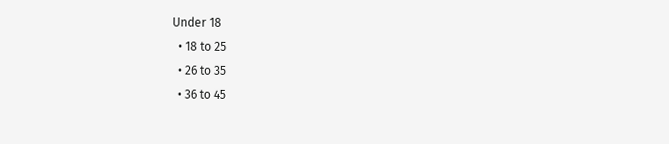Under 18
  • 18 to 25
  • 26 to 35
  • 36 to 45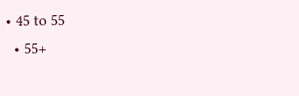• 45 to 55
  • 55+